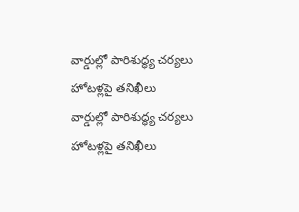వార్డుల్లో పారిశుద్ధ్య చర్యలు హోటళ్లపై తనిఖీలు
వార్డుల్లో పారిశుద్ధ్య చర్యలు హోటళ్లపై తనిఖీలు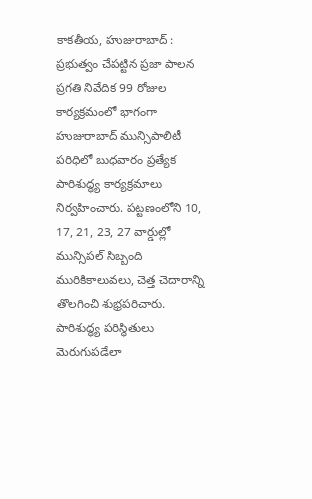కాకతీయ, హుజురాబాద్ : ప్రభుత్వం చేపట్టిన ప్రజా పాలన ప్రగతి నివేదిక 99 రోజుల కార్యక్రమంలో భాగంగా హుజురాబాద్ మున్సిపాలిటీ పరిధిలో బుధవారం ప్రత్యేక పారిశుద్ధ్య కార్యక్రమాలు నిర్వహించారు. పట్టణంలోని 10, 17, 21, 23, 27 వార్డుల్లో మున్సిపల్ సిబ్బంది మురికికాలువలు, చెత్త చెదారాన్ని తొలగించి శుభ్రపరిచారు. పారిశుద్ధ్య పరిస్థితులు మెరుగుపడేలా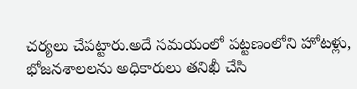చర్యలు చేపట్టారు.అదే సమయంలో పట్టణంలోని హోటళ్లు, భోజనశాలలను అధికారులు తనిఖీ చేసి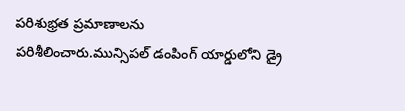పరిశుభ్రత ప్రమాణాలను పరిశీలించారు.మున్సిపల్ డంపింగ్ యార్డులోని డ్రై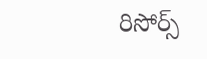రిసోర్స్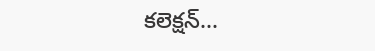కలెక్షన్...